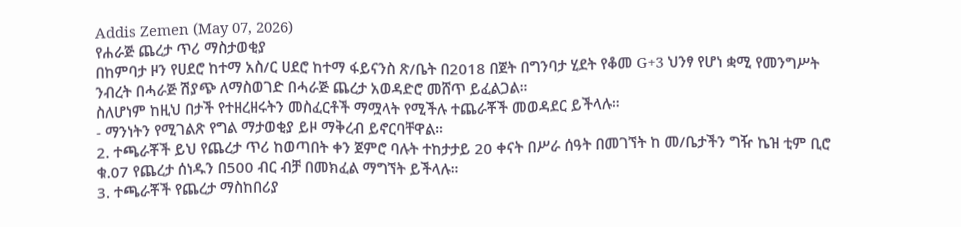Addis Zemen (May 07, 2026)
የሐራጅ ጨረታ ጥሪ ማስታወቂያ
በከምባታ ዞን የሀደሮ ከተማ አስ/ር ሀደሮ ከተማ ፋይናንስ ጽ/ቤት በ2018 በጀት በግንባታ ሂደት የቆመ G+3 ህንፃ የሆነ ቋሚ የመንግሥት ንብረት በሓራጅ ሽያጭ ለማስወገድ በሓራጅ ጨረታ አወዳድሮ መሸጥ ይፈልጋል።
ስለሆነም ከዚህ በታች የተዘረዘሩትን መስፈርቶች ማሟላት የሚችሉ ተጨራቾች መወዳደር ይችላሉ።
- ማንነትን የሚገልጽ የግል ማታወቂያ ይዞ ማቅረብ ይኖርባቸዋል።
2. ተጫራቾች ይህ የጨረታ ጥሪ ከወጣበት ቀን ጀምሮ ባሉት ተከታታይ 20 ቀናት በሥራ ሰዓት በመገኘት ከ መ/ቤታችን ግዥ ኬዝ ቲም ቢሮ ቁ.07 የጨረታ ሰነዱን በ500 ብር ብቻ በመክፈል ማግኘት ይችላሉ።
3. ተጫራቾች የጨረታ ማስከበሪያ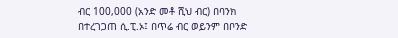ብር 100,000 (አንድ መቶ ሺህ ብር) በባንክ በተረገጋጠ ሲ.ፒ.ኦ፤ በጥሬ ብር ወይንም በቦንድ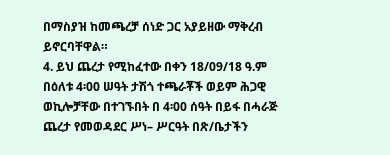በማስያዝ ከመጫረቻ ሰነድ ጋር አያይዘው ማቅረብ ይኖርባቸዋል።
4. ይህ ጨረታ የሚከፈተው በቀን 18/09/18 ዓ.ም በዕለቱ 4፡00 ሠዓት ታሽጎ ተጫራቾች ወይም ሕጋዊ ወኪሎቻቸው በተገኙበት በ 4፡00 ሰዓት በይፋ በሓራጅ ጨረታ የመወዳደር ሥነ– ሥርዓት በጽ/ቤታችን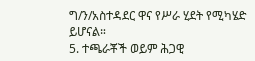ግ/ን/አስተዳደር ዋና የሥራ ሂደት የሚካሄድ ይሆናል።
5. ተጫራቾች ወይም ሕጋዊ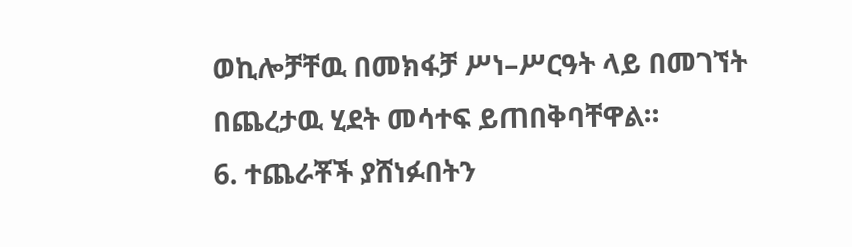ወኪሎቻቸዉ በመክፋቻ ሥነ–ሥርዓት ላይ በመገኘት በጨረታዉ ሂደት መሳተፍ ይጠበቅባቸዋል።
6. ተጨራቾች ያሸነፉበትን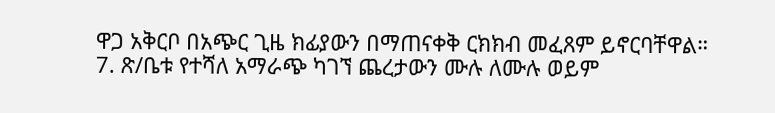ዋጋ አቅርቦ በአጭር ጊዜ ክፊያውን በማጠናቀቅ ርክክብ መፈጸም ይኖርባቸዋል።
7. ጽ/ቤቱ የተሻለ አማራጭ ካገኘ ጨረታውን ሙሉ ለሙሉ ወይም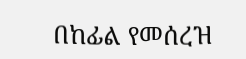በከፊል የመሰረዝ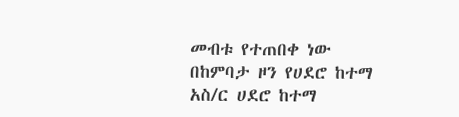መብቱ የተጠበቀ ነው
በከምባታ ዞን የሀደሮ ከተማ አስ/ር ሀደሮ ከተማ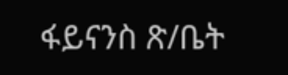ፋይናንስ ጽ/ቤት